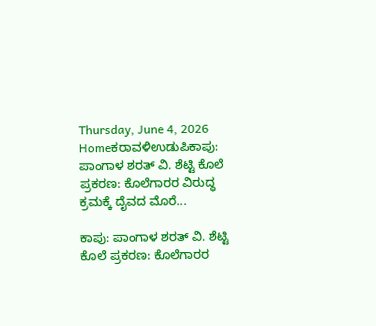Thursday, June 4, 2026
Homeಕರಾವಳಿಉಡುಪಿಕಾಪು: ಪಾಂಗಾಳ ಶರತ್ ವಿ. ಶೆಟ್ಟಿ ಕೊಲೆ ಪ್ರಕರಣ: ಕೊಲೆಗಾರರ ವಿರುದ್ಧ ಕ್ರಮಕ್ಕೆ ದೈವದ ಮೊರೆ...

ಕಾಪು: ಪಾಂಗಾಳ ಶರತ್ ವಿ. ಶೆಟ್ಟಿ ಕೊಲೆ ಪ್ರಕರಣ: ಕೊಲೆಗಾರರ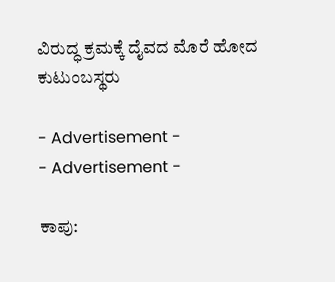ವಿರುದ್ಧ ಕ್ರಮಕ್ಕೆ ದೈವದ ಮೊರೆ ಹೋದ ಕುಟುಂಬಸ್ಥರು

- Advertisement -
- Advertisement -

ಕಾಪು: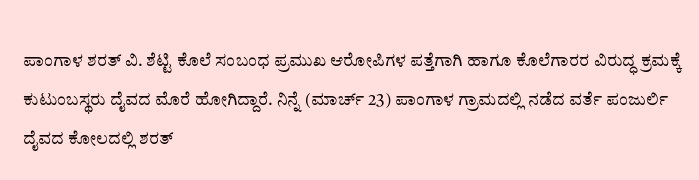ಪಾಂಗಾಳ ಶರತ್ ವಿ. ಶೆಟ್ಟಿ ಕೊಲೆ ಸಂಬಂಧ ಪ್ರಮುಖ ಆರೋಪಿಗಳ ಪತ್ತೆಗಾಗಿ ಹಾಗೂ ಕೊಲೆಗಾರರ ವಿರುದ್ಧ ಕ್ರಮಕ್ಕೆ ಕುಟುಂಬಸ್ಥರು ದೈವದ ಮೊರೆ ಹೋಗಿದ್ದಾರೆ. ನಿನ್ನೆ (ಮಾರ್ಚ್ 23) ಪಾಂಗಾಳ ಗ್ರಾಮದಲ್ಲಿ ನಡೆದ ವರ್ತೆ ಪಂಜುರ್ಲಿ ದೈವದ ಕೋಲದಲ್ಲಿ ಶರತ್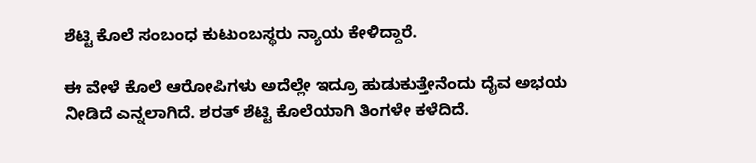ಶೆಟ್ಟಿ ಕೊಲೆ ಸಂಬಂಧ ಕುಟುಂಬಸ್ಥರು ನ್ಯಾಯ ಕೇಳಿದ್ದಾರೆ.

ಈ ವೇಳೆ ಕೊಲೆ ಆರೋಪಿಗಳು ಅದೆಲ್ಲೇ ಇದ್ರೂ ಹುಡುಕುತ್ತೇನೆಂದು ದೈವ ಅಭಯ ನೀಡಿದೆ ಎನ್ನಲಾಗಿದೆ. ಶರತ್‌ ಶೆಟ್ಟಿ ಕೊಲೆಯಾಗಿ ತಿಂಗಳೇ ಕಳೆದಿದೆ.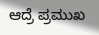ಆದ್ರೆ ಪ್ರಮುಖ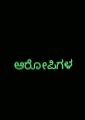ಆರೋಪಿಗಳ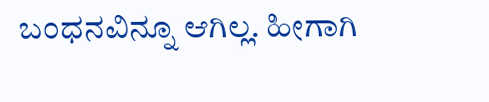ಬಂಧನವಿನ್ನೂ ಆಗಿಲ್ಲ. ಹೀಗಾಗಿ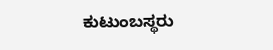ಕುಟುಂಬಸ್ಥರು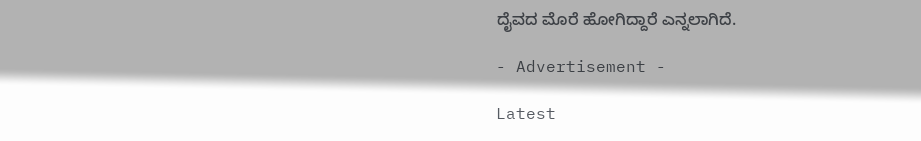ದೈವದ ಮೊರೆ ಹೋಗಿದ್ದಾರೆ ಎನ್ನಲಾಗಿದೆ.

- Advertisement -

Latest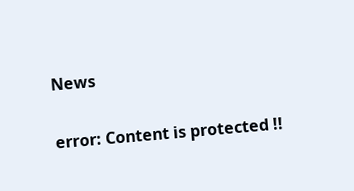News

error: Content is protected !!